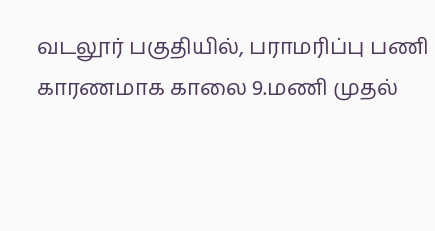வடலூர் பகுதியில், பராமரிப்பு பணி காரணமாக காலை 9.மணி முதல்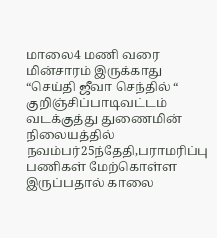மாலை4 மணி வரை மின்சாரம் இருக்காது
“செய்தி ஜீவா செந்தில் “ குறிஞ்சிப்பாடிவட்டம் வடக்குத்து துணைமின் நிலையத்தில் நவம்பர்25ந்தேதி,பராமரிப்பு பணிகள் மேற்கொள்ள இருப்பதால் காலை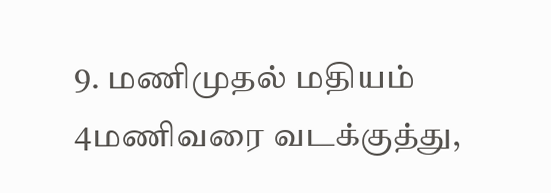9. மணிமுதல் மதியம் 4மணிவரை வடக்குத்து,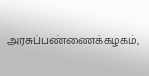அரசுப்பண்ணைக்கழகம்,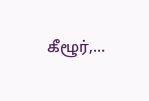கீழூர்,…